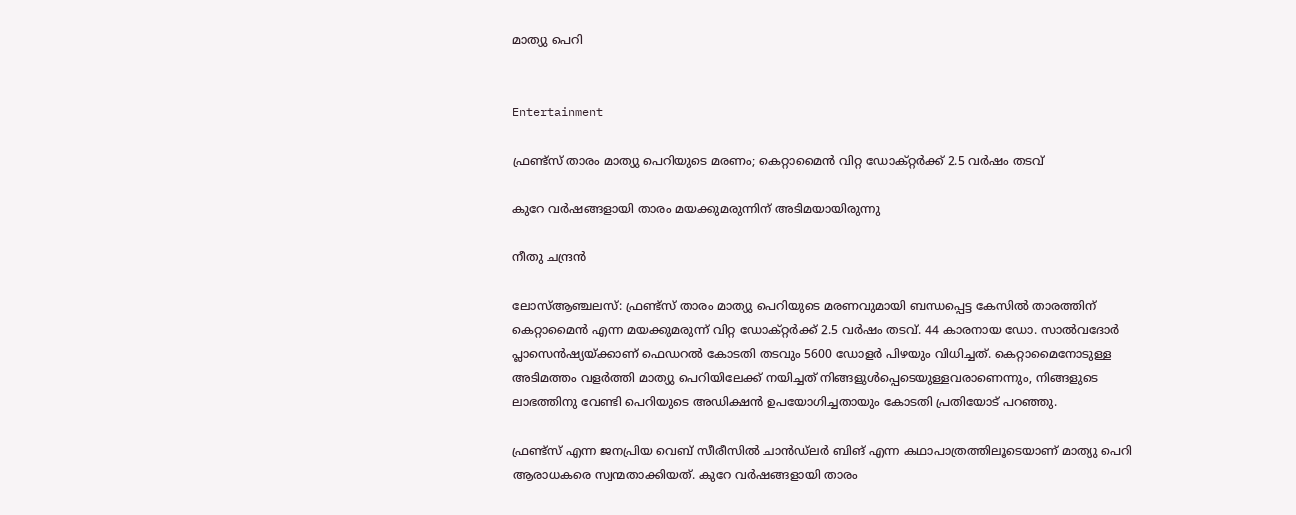മാത്യു പെറി


Entertainment

ഫ്രണ്ട്സ് താരം മാത്യു പെറിയുടെ മരണം; കെറ്റാമൈൻ വിറ്റ ഡോക്റ്റർക്ക് 2.5 വർഷം തടവ്

കുറേ വർഷങ്ങളായി താരം മയക്കുമരുന്നിന് അടിമയായിരുന്നു

നീതു ചന്ദ്രൻ

ലോസ്ആഞ്ചലസ്: ഫ്രണ്ട്സ് താരം മാത്യു പെറിയുടെ മരണവുമായി ബന്ധപ്പെട്ട കേസിൽ താരത്തിന് കെറ്റാമൈൻ എന്ന മയക്കുമരുന്ന് വിറ്റ ഡോക്റ്റർക്ക് 2.5 വർഷം തടവ്. 44 കാരനായ ഡോ. സാൽവദോർ പ്ലാസെൻഷ്യയ്ക്കാണ് ഫെഡറൽ കോടതി തടവും 5600 ഡോളർ പിഴയും വിധിച്ചത്. കെറ്റാമൈനോടുള്ള അടിമത്തം വളർത്തി മാത്യു പെറിയിലേക്ക് നയിച്ചത് നിങ്ങളുൾപ്പെടെയുള്ളവരാണെന്നും, നിങ്ങളുടെ ലാഭത്തിനു വേണ്ടി പെറിയുടെ അഡിക്ഷൻ ഉപയോഗിച്ചതായും കോടതി പ്രതിയോട് പറഞ്ഞു.

ഫ്രണ്ട്സ് എന്ന ജനപ്രിയ വെബ് സീരീസിൽ ചാൻഡ്ലർ ബിങ് എന്ന കഥാപാത്രത്തിലൂടെയാണ് മാത്യു പെറി ആരാധകരെ സ്വന്മതാക്കിയത്. കുറേ വർഷങ്ങളായി താരം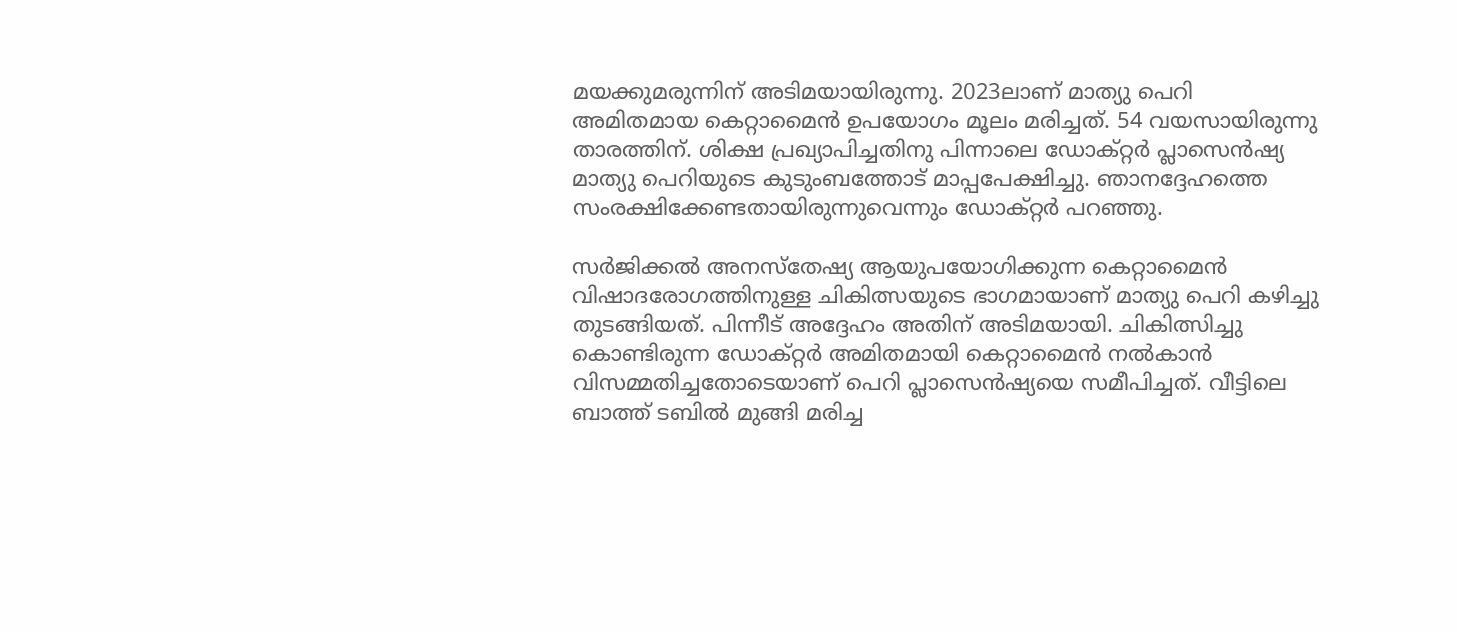മയക്കുമരുന്നിന് അടിമയായിരുന്നു. 2023ലാണ് മാത്യു പെറി അമിതമായ കെറ്റാമൈൻ ഉപയോഗം മൂലം മരിച്ചത്. 54 വയസായിരുന്നു താരത്തിന്. ശിക്ഷ പ്രഖ്യാപിച്ചതിനു പിന്നാലെ ഡോക്റ്റർ പ്ലാസെൻഷ്യ മാത്യു പെറിയുടെ കുടുംബത്തോട് മാപ്പപേക്ഷിച്ചു. ഞാനദ്ദേഹത്തെ സംരക്ഷിക്കേണ്ടതായിരുന്നുവെന്നും ഡോക്റ്റർ പറഞ്ഞു.

സർജിക്കൽ അനസ്തേഷ്യ ആയുപയോഗിക്കുന്ന കെറ്റാമൈൻ വിഷാദരോഗത്തിനുള്ള ചികിത്സയുടെ ഭാഗമായാണ് മാത്യു പെറി കഴിച്ചു തുടങ്ങിയത്. പിന്നീട് അദ്ദേഹം അതിന് അടിമയായി. ചികിത്സിച്ചു കൊണ്ടിരുന്ന ഡോക്റ്റർ അമിതമായി കെറ്റാമൈൻ നൽകാൻ വിസമ്മതിച്ചതോടെയാണ് പെറി പ്ലാസെൻഷ്യയെ സമീപിച്ചത്. വീട്ടിലെ ബാത്ത് ടബിൽ മുങ്ങി മരിച്ച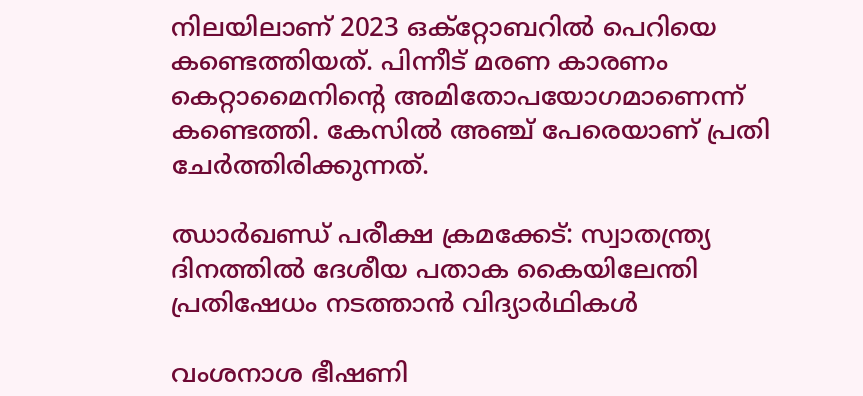നിലയിലാണ് 2023 ഒക്റ്റോബറിൽ പെറിയെ കണ്ടെത്തിയത്. പിന്നീട് മരണ കാരണം കെറ്റാമൈനിന്‍റെ അമിതോപയോഗമാണെന്ന് കണ്ടെത്തി. കേസിൽ അഞ്ച് പേരെയാണ് പ്രതി ചേർത്തിരിക്കുന്നത്.

ഝാർഖണ്ഡ് പരീക്ഷ ക്രമക്കേട്: സ്വാതന്ത്ര‍്യ ദിനത്തിൽ ദേശീയ പതാക കൈയിലേന്തി പ്രതിഷേധം നടത്താൻ വിദ‍്യാർഥികൾ

വംശനാശ ഭീഷണി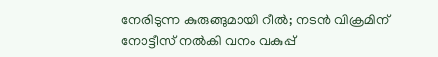നേരിടുന്ന കുരുങ്ങുമായി റീൽ; നടൻ വിക്രമിന് നോട്ടീസ് നൽകി വനം വകുപ്പ്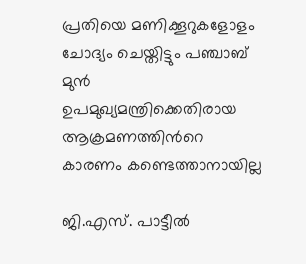പ്രതിയെ മണിക്കൂറുകളോളം ചോദ‍്യം ചെയ്തിട്ടും പഞ്ചാബ് മുൻ ഉപമുഖ്യമന്ത്രിക്കെതിരായ ആക്രമണത്തിന്‍റെ കാരണം കണ്ടെത്താനായില്ല

ജി.എസ്. പാട്ടീൽ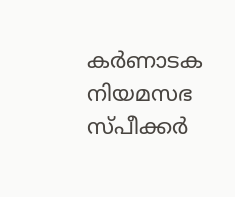കർണാടക നിയമസഭ സ്പീക്കർ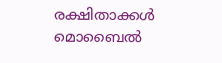രക്ഷിതാക്കൾ മൊബൈൽ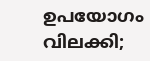ഉപയോഗം വിലക്കി;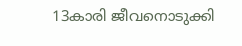13കാരി ജീവനൊടുക്കി